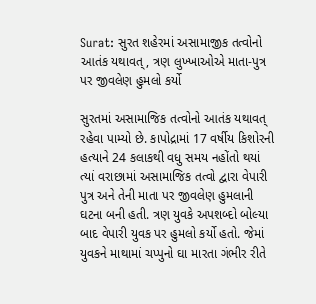Surat: સુરત શહેરમાં અસામાજીક તત્વોનો આતંક યથાવત્, ત્રણ લુખ્ખાઓએ માતા-પુત્ર પર જીવલેણ હુમલો કર્યો

સુરતમાં અસામાજિક તત્વોનો આતંક યથાવત્ રહેવા પામ્યો છે. કાપોદ્રામાં 17 વર્ષીય કિશોરની હત્યાને 24 કલાકથી વધુ સમય નહોંતો થયાં ત્યાં વરાછામાં અસામાજિક તત્વો દ્વારા વેપારી પુત્ર અને તેની માતા પર જીવલેણ હુમલાની ઘટના બની હતી. ત્રણ યુવકે અપશબ્દો બોલ્યા બાદ વેપારી યુવક પર હુમલો કર્યો હતો. જેમાં યુવકને માથામાં ચપ્પુનો ઘા મારતા ગંભીર રીતે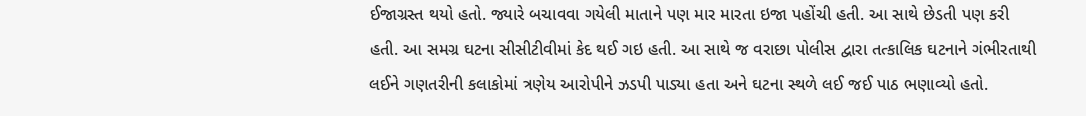ઈજાગ્રસ્ત થયો હતો. જ્યારે બચાવવા ગયેલી માતાને પણ માર મારતા ઇજા પહોંચી હતી. આ સાથે છેડતી પણ કરી હતી. આ સમગ્ર ઘટના સીસીટીવીમાં કેદ થઈ ગઇ હતી. આ સાથે જ વરાછા પોલીસ દ્વારા તત્કાલિક ઘટનાને ગંભીરતાથી લઈને ગણતરીની કલાકોમાં ત્રણેય આરોપીને ઝડપી પાડ્યા હતા અને ઘટના સ્થળે લઈ જઈ પાઠ ભણાવ્યો હતો.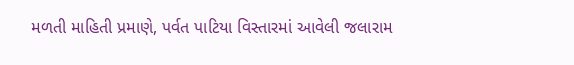મળતી માહિતી પ્રમાણે, પર્વત પાટિયા વિસ્તારમાં આવેલી જલારામ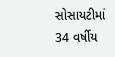સોસાયટીમાં 34 વર્ષીય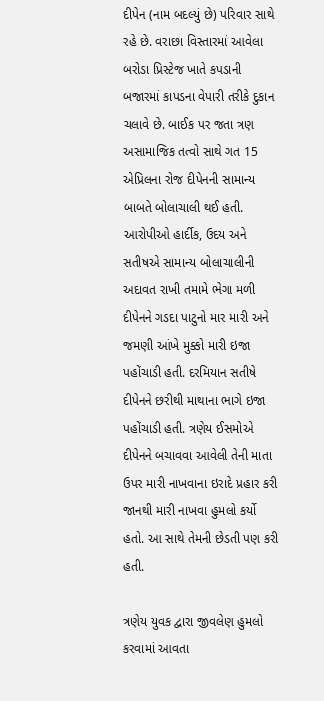દીપેન (નામ બદલ્યું છે) પરિવાર સાથે રહે છે. વરાછા વિસ્તારમાં આવેલા બરોડા પ્રિસ્ટેજ ખાતે કપડાની બજારમાં કાપડના વેપારી તરીકે દુકાન ચલાવે છે. બાઈક પર જતા ત્રણ અસામાજિક તત્વો સાથે ગત 15 એપ્રિલના રોજ દીપેનની સામાન્ય બાબતે બોલાચાલી થઈ હતી. આરોપીઓ હાર્દીક, ઉદય અને સતીષએ સામાન્ય બોલાચાલીની અદાવત રાખી તમામે ભેગા મળી દીપેનને ગડદા પાટુનો માર મારી અને જમણી આંખે મુક્કો મારી ઇજા પહોંચાડી હતી. દરમિયાન સતીષે દીપેનને છરીથી માથાના ભાગે ઇજા પહોંચાડી હતી. ત્રણેય ઈસમોએ દીપેનને બચાવવા આવેલી તેની માતા ઉપર મારી નાખવાના ઇરાદે પ્રહાર કરી જાનથી મારી નાખવા હુમલો કર્યો હતો. આ સાથે તેમની છેડતી પણ કરી હતી.

ત્રણેય યુવક દ્વારા જીવલેણ હુમલો કરવામાં આવતા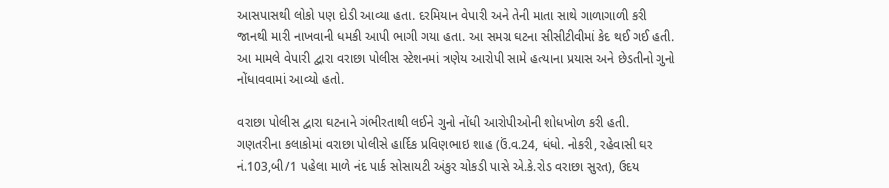આસપાસથી લોકો પણ દોડી આવ્યા હતા. દરમિયાન વેપારી અને તેની માતા સાથે ગાળાગાળી કરી જાનથી મારી નાખવાની ધમકી આપી ભાગી ગયા હતા. આ સમગ્ર ઘટના સીસીટીવીમાં કેદ થઈ ગઈ હતી. આ મામલે વેપારી દ્વારા વરાછા પોલીસ સ્ટેશનમાં ત્રણેય આરોપી સામે હત્યાના પ્રયાસ અને છેડતીનો ગુનો નોંધાવવામાં આવ્યો હતો.

વરાછા પોલીસ દ્વારા ઘટનાને ગંભીરતાથી લઈને ગુનો નોંધી આરોપીઓની શોધખોળ કરી હતી. ગણતરીના કલાકોમાં વરાછા પોલીસે હાર્દિક પ્રવિણભાઇ શાહ (ઉં.વ.24, ધંધો. નોકરી, રહેવાસી ઘર નં.103,બી/1 પહેલા માળે નંદ પાર્ક સોસાયટી અંકુર ચોકડી પાસે એ.કે.રોડ વરાછા સુરત), ઉદય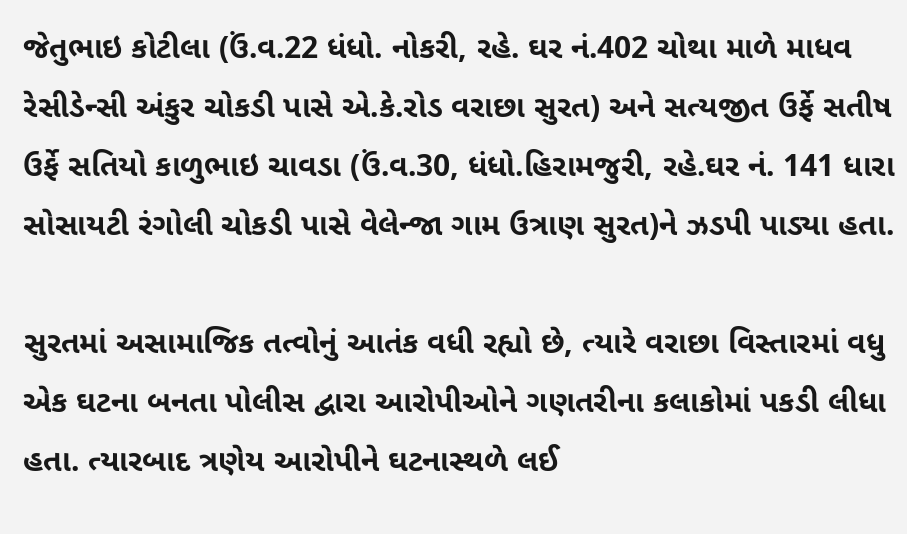જેતુભાઇ કોટીલા (ઉં.વ.22 ધંધો. નોકરી, રહે. ઘર નં.402 ચોથા માળે માધવ રેસીડેન્સી અંકુર ચોકડી પાસે એ.કે.રોડ વરાછા સુરત) અને સત્યજીત ઉર્ફે સતીષ ઉર્ફે સતિયો કાળુભાઇ ચાવડા (ઉં.વ.30, ધંધો.હિરામજુરી, રહે.ઘર નં. 141 ધારા સોસાયટી રંગોલી ચોકડી પાસે વેલેન્જા ગામ ઉત્રાણ સુરત)ને ઝડપી પાડ્યા હતા.

સુરતમાં અસામાજિક તત્વોનું આતંક વધી રહ્યો છે, ત્યારે વરાછા વિસ્તારમાં વધુ એક ઘટના બનતા પોલીસ દ્વારા આરોપીઓને ગણતરીના કલાકોમાં પકડી લીધા હતા. ત્યારબાદ ત્રણેય આરોપીને ઘટનાસ્થળે લઈ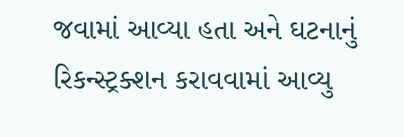જવામાં આવ્યા હતા અને ઘટનાનું રિકન્સ્ટ્રક્શન કરાવવામાં આવ્યુ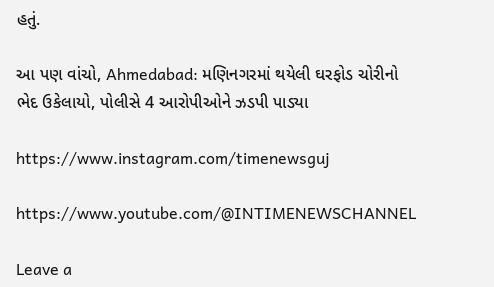હતું.

આ પણ વાંચો, Ahmedabad: મણિનગરમાં થયેલી ઘરફોડ ચોરીનો ભેદ ઉકેલાયો, પોલીસે 4 આરોપીઓને ઝડપી પાડ્યા

https://www.instagram.com/timenewsguj

https://www.youtube.com/@INTIMENEWSCHANNEL

Leave a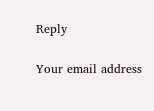Reply

Your email address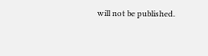will not be published.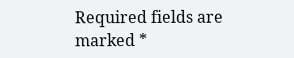Required fields are marked *